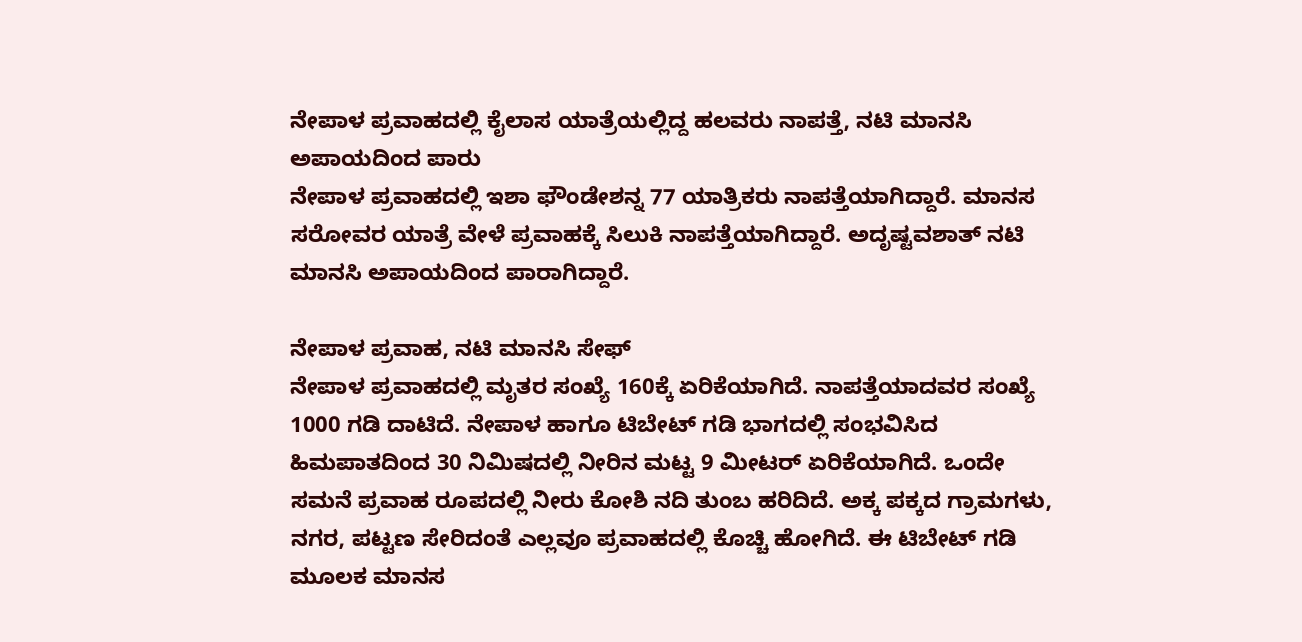ನೇಪಾಳ ಪ್ರವಾಹದಲ್ಲಿ ಕೈಲಾಸ ಯಾತ್ರೆಯಲ್ಲಿದ್ದ ಹಲವರು ನಾಪತ್ತೆ, ನಟಿ ಮಾನಸಿ ಅಪಾಯದಿಂದ ಪಾರು
ನೇಪಾಳ ಪ್ರವಾಹದಲ್ಲಿ ಇಶಾ ಫೌಂಡೇಶನ್ನ 77 ಯಾತ್ರಿಕರು ನಾಪತ್ತೆಯಾಗಿದ್ದಾರೆ. ಮಾನಸ ಸರೋವರ ಯಾತ್ರೆ ವೇಳೆ ಪ್ರವಾಹಕ್ಕೆ ಸಿಲುಕಿ ನಾಪತ್ತೆಯಾಗಿದ್ದಾರೆ. ಅದೃಷ್ಟವಶಾತ್ ನಟಿ ಮಾನಸಿ ಅಪಾಯದಿಂದ ಪಾರಾಗಿದ್ದಾರೆ.

ನೇಪಾಳ ಪ್ರವಾಹ, ನಟಿ ಮಾನಸಿ ಸೇಫ್
ನೇಪಾಳ ಪ್ರವಾಹದಲ್ಲಿ ಮೃತರ ಸಂಖ್ಯೆ 160ಕ್ಕೆ ಏರಿಕೆಯಾಗಿದೆ. ನಾಪತ್ತೆಯಾದವರ ಸಂಖ್ಯೆ 1000 ಗಡಿ ದಾಟಿದೆ. ನೇಪಾಳ ಹಾಗೂ ಟಿಬೇಟ್ ಗಡಿ ಭಾಗದಲ್ಲಿ ಸಂಭವಿಸಿದ ಹಿಮಪಾತದಿಂದ 30 ನಿಮಿಷದಲ್ಲಿ ನೀರಿನ ಮಟ್ಟ 9 ಮೀಟರ್ ಏರಿಕೆಯಾಗಿದೆ. ಒಂದೇ ಸಮನೆ ಪ್ರವಾಹ ರೂಪದಲ್ಲಿ ನೀರು ಕೋಶಿ ನದಿ ತುಂಬ ಹರಿದಿದೆ. ಅಕ್ಕ ಪಕ್ಕದ ಗ್ರಾಮಗಳು, ನಗರ, ಪಟ್ಟಣ ಸೇರಿದಂತೆ ಎಲ್ಲವೂ ಪ್ರವಾಹದಲ್ಲಿ ಕೊಚ್ಚಿ ಹೋಗಿದೆ. ಈ ಟಿಬೇಟ್ ಗಡಿ ಮೂಲಕ ಮಾನಸ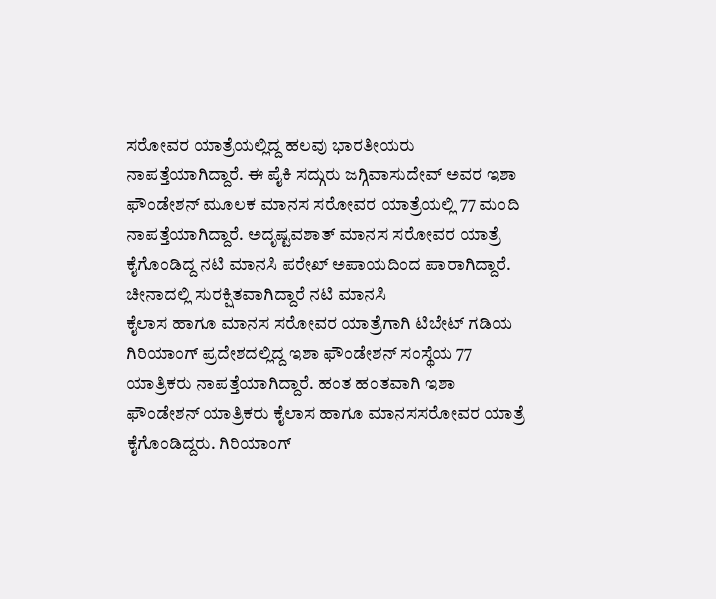ಸರೋವರ ಯಾತ್ರೆಯಲ್ಲಿದ್ದ ಹಲವು ಭಾರತೀಯರು ನಾಪತ್ತೆಯಾಗಿದ್ದಾರೆ. ಈ ಪೈಕಿ ಸದ್ಗುರು ಜಗ್ಗಿವಾಸುದೇವ್ ಅವರ ಇಶಾ ಫೌಂಡೇಶನ್ ಮೂಲಕ ಮಾನಸ ಸರೋವರ ಯಾತ್ರೆಯಲ್ಲಿ 77 ಮಂದಿ ನಾಪತ್ತೆಯಾಗಿದ್ದಾರೆ. ಅದೃಷ್ಟವಶಾತ್ ಮಾನಸ ಸರೋವರ ಯಾತ್ರೆ ಕೈಗೊಂಡಿದ್ದ ನಟಿ ಮಾನಸಿ ಪರೇಖ್ ಅಪಾಯದಿಂದ ಪಾರಾಗಿದ್ದಾರೆ.
ಚೀನಾದಲ್ಲಿ ಸುರಕ್ಷಿತವಾಗಿದ್ದಾರೆ ನಟಿ ಮಾನಸಿ
ಕೈಲಾಸ ಹಾಗೂ ಮಾನಸ ಸರೋವರ ಯಾತ್ರೆಗಾಗಿ ಟಿಬೇಟ್ ಗಡಿಯ ಗಿರಿಯಾಂಗ್ ಪ್ರದೇಶದಲ್ಲಿದ್ದ ಇಶಾ ಫೌಂಡೇಶನ್ ಸಂಸ್ಥೆಯ 77 ಯಾತ್ರಿಕರು ನಾಪತ್ತೆಯಾಗಿದ್ದಾರೆ. ಹಂತ ಹಂತವಾಗಿ ಇಶಾ ಫೌಂಡೇಶನ್ ಯಾತ್ರಿಕರು ಕೈಲಾಸ ಹಾಗೂ ಮಾನಸಸರೋವರ ಯಾತ್ರೆ ಕೈಗೊಂಡಿದ್ದರು. ಗಿರಿಯಾಂಗ್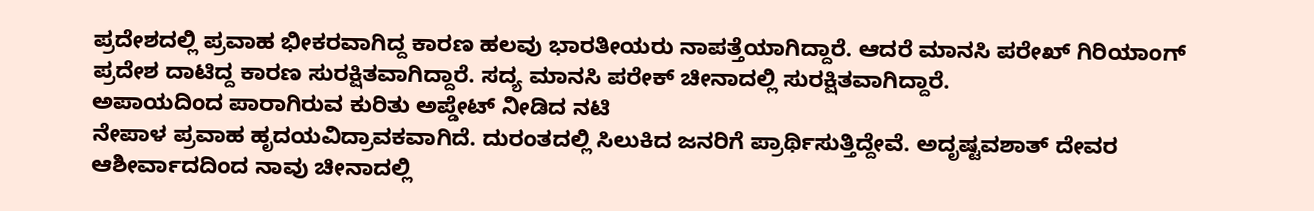ಪ್ರದೇಶದಲ್ಲಿ ಪ್ರವಾಹ ಭೀಕರವಾಗಿದ್ದ ಕಾರಣ ಹಲವು ಭಾರತೀಯರು ನಾಪತ್ತೆಯಾಗಿದ್ದಾರೆ. ಆದರೆ ಮಾನಸಿ ಪರೇಖ್ ಗಿರಿಯಾಂಗ್ ಪ್ರದೇಶ ದಾಟಿದ್ದ ಕಾರಣ ಸುರಕ್ಷಿತವಾಗಿದ್ದಾರೆ. ಸದ್ಯ ಮಾನಸಿ ಪರೇಕ್ ಚೀನಾದಲ್ಲಿ ಸುರಕ್ಷಿತವಾಗಿದ್ದಾರೆ.
ಅಪಾಯದಿಂದ ಪಾರಾಗಿರುವ ಕುರಿತು ಅಪ್ಡೇಟ್ ನೀಡಿದ ನಟಿ
ನೇಪಾಳ ಪ್ರವಾಹ ಹೃದಯವಿದ್ರಾವಕವಾಗಿದೆ. ದುರಂತದಲ್ಲಿ ಸಿಲುಕಿದ ಜನರಿಗೆ ಪ್ರಾರ್ಥಿಸುತ್ತಿದ್ದೇವೆ. ಅದೃಷ್ಟವಶಾತ್ ದೇವರ ಆಶೀರ್ವಾದದಿಂದ ನಾವು ಚೀನಾದಲ್ಲಿ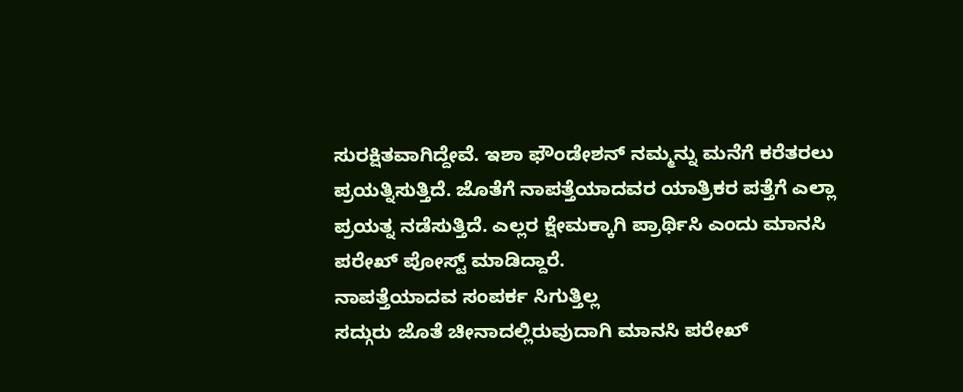ಸುರಕ್ಷಿತವಾಗಿದ್ದೇವೆ. ಇಶಾ ಫೌಂಡೇಶನ್ ನಮ್ಮನ್ನು ಮನೆಗೆ ಕರೆತರಲು ಪ್ರಯತ್ನಿಸುತ್ತಿದೆ. ಜೊತೆಗೆ ನಾಪತ್ತೆಯಾದವರ ಯಾತ್ರಿಕರ ಪತ್ತೆಗೆ ಎಲ್ಲಾ ಪ್ರಯತ್ನ ನಡೆಸುತ್ತಿದೆ. ಎಲ್ಲರ ಕ್ಷೇಮಕ್ಕಾಗಿ ಪ್ರಾರ್ಥಿಸಿ ಎಂದು ಮಾನಸಿ ಪರೇಖ್ ಪೋಸ್ಟ್ ಮಾಡಿದ್ದಾರೆ.
ನಾಪತ್ತೆಯಾದವ ಸಂಪರ್ಕ ಸಿಗುತ್ತಿಲ್ಲ
ಸದ್ಗುರು ಜೊತೆ ಚೀನಾದಲ್ಲಿರುವುದಾಗಿ ಮಾನಸಿ ಪರೇಖ್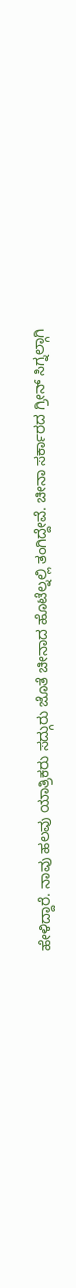ಹೇಳಿದ್ದಾರೆ. ನಾವು ಹಲವು ಯಾತ್ರಿಕರು ಸದ್ಗುರು ಜೊತೆ ಚೀನಾದ ಹೊಟೆಲ್ನಲ್ಲಿ ತಂಗಿದ್ದೇವೆ. ಚೀನಾ ಸರ್ಕಾರದ ಗ್ರೀನ್ ಸಿಗ್ನಲ್ಗಾಗಿ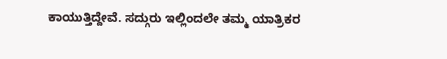ಕಾಯುತ್ತಿದ್ದೇವೆ. ಸದ್ಗುರು ಇಲ್ಲಿಂದಲೇ ತಮ್ಮ ಯಾತ್ರಿಕರ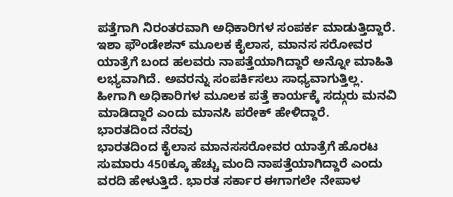ಪತ್ತೆಗಾಗಿ ನಿರಂತರವಾಗಿ ಅಧಿಕಾರಿಗಳ ಸಂಪರ್ಕ ಮಾಡುತ್ತಿದ್ದಾರೆ. ಇಶಾ ಫೌಂಡೇಶನ್ ಮೂಲಕ ಕೈಲಾಸ, ಮಾನಸ ಸರೋವರ ಯಾತ್ರೆಗೆ ಬಂದ ಹಲವರು ನಾಪತ್ತೆಯಾಗಿದ್ದಾರೆ ಅನ್ನೋ ಮಾಹಿತಿ ಲಭ್ಯವಾಗಿದೆ. ಅವರನ್ನು ಸಂಪರ್ಕಿಸಲು ಸಾಧ್ಯವಾಗುತ್ತಿಲ್ಲ. ಹೀಗಾಗಿ ಅಧಿಕಾರಿಗಳ ಮೂಲಕ ಪತ್ತೆ ಕಾರ್ಯಕ್ಕೆ ಸದ್ಗುರು ಮನವಿ ಮಾಡಿದ್ದಾರೆ ಎಂದು ಮಾನಸಿ ಪರೇಕ್ ಹೇಳಿದ್ದಾರೆ.
ಭಾರತದಿಂದ ನೆರವು
ಭಾರತದಿಂದ ಕೈಲಾಸ ಮಾನಸಸರೋವರ ಯಾತ್ರೆಗೆ ಹೊರಟ ಸುಮಾರು 450ಕ್ಕೂ ಹೆಚ್ಚು ಮಂದಿ ನಾಪತ್ತೆಯಾಗಿದ್ದಾರೆ ಎಂದು ವರದಿ ಹೇಳುತ್ತಿದೆ. ಭಾರತ ಸರ್ಕಾರ ಈಗಾಗಲೇ ನೇಪಾಳ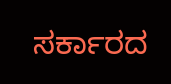ಸರ್ಕಾರದ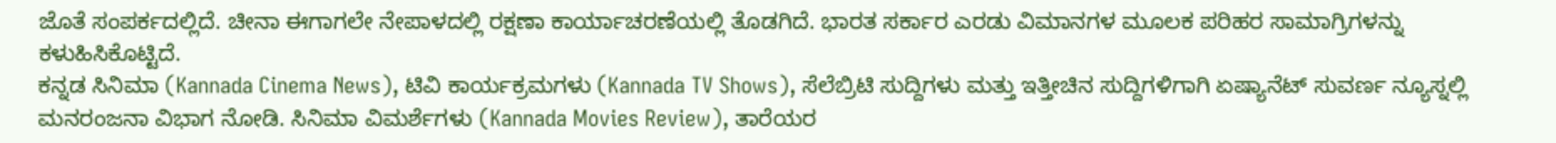ಜೊತೆ ಸಂಪರ್ಕದಲ್ಲಿದೆ. ಚೀನಾ ಈಗಾಗಲೇ ನೇಪಾಳದಲ್ಲಿ ರಕ್ಷಣಾ ಕಾರ್ಯಾಚರಣೆಯಲ್ಲಿ ತೊಡಗಿದೆ. ಭಾರತ ಸರ್ಕಾರ ಎರಡು ವಿಮಾನಗಳ ಮೂಲಕ ಪರಿಹರ ಸಾಮಾಗ್ರಿಗಳನ್ನು ಕಳುಹಿಸಿಕೊಟ್ಟಿದೆ.
ಕನ್ನಡ ಸಿನಿಮಾ (Kannada Cinema News), ಟಿವಿ ಕಾರ್ಯಕ್ರಮಗಳು (Kannada TV Shows), ಸೆಲೆಬ್ರಿಟಿ ಸುದ್ದಿಗಳು ಮತ್ತು ಇತ್ತೀಚಿನ ಸುದ್ದಿಗಳಿಗಾಗಿ ಏಷ್ಯಾನೆಟ್ ಸುವರ್ಣ ನ್ಯೂಸ್ನಲ್ಲಿ ಮನರಂಜನಾ ವಿಭಾಗ ನೋಡಿ. ಸಿನಿಮಾ ವಿಮರ್ಶೆಗಳು (Kannada Movies Review), ತಾರೆಯರ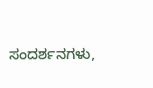ಸಂದರ್ಶನಗಳು,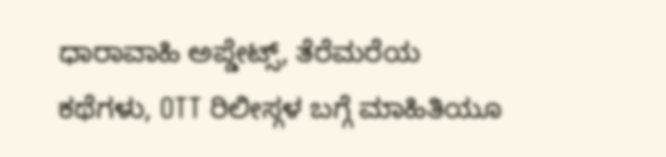ಧಾರಾವಾಹಿ ಅಪ್ಡೇಟ್ಸ್, ತೆರೆಮರೆಯ ಕಥೆಗಳು, OTT ರಿಲೀಸ್ಗಳ ಬಗ್ಗೆ ಮಾಹಿತಿಯೂ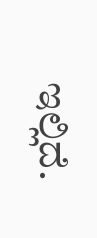ಇಲ್ಲಿದೆ.